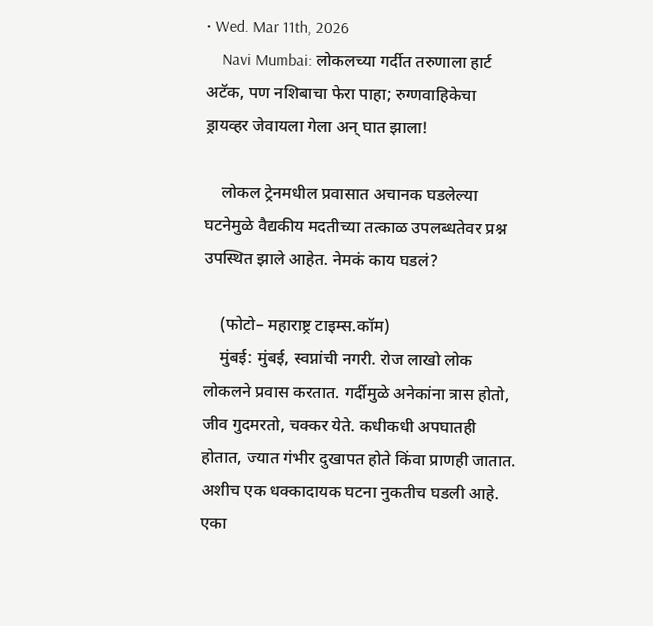• Wed. Mar 11th, 2026
    Navi Mumbai: लोकलच्या गर्दीत तरुणाला हार्ट अटॅक, पण नशिबाचा फेरा पाहा; रुग्णवाहिकेचा ड्रायव्हर जेवायला गेला अन् घात झाला!

    लोकल ट्रेनमधील प्रवासात अचानक घडलेल्या घटनेमुळे वैद्यकीय मदतीच्या तत्काळ उपलब्धतेवर प्रश्न उपस्थित झाले आहेत. नेमकं काय घडलं?

    (फोटो– महाराष्ट्र टाइम्स.कॉम)
    मुंबई: मुंबई, स्वप्नांची नगरी. रोज लाखो लोक लोकलने प्रवास करतात. गर्दीमुळे अनेकांना त्रास होतो, जीव गुदमरतो, चक्कर येते. कधीकधी अपघातही होतात, ज्यात गंभीर दुखापत होते किंवा प्राणही जातात. अशीच एक धक्कादायक घटना नुकतीच घडली आहे. एका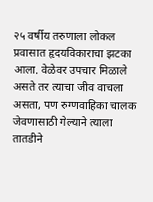२५ वर्षीय तरुणाला लोकल प्रवासात हृदयविकाराचा झटका आला. वेळेवर उपचार मिळाले असते तर त्याचा जीव वाचला असता, पण रुग्णवाहिका चालक जेवणासाठी गेल्याने त्याला तातडीने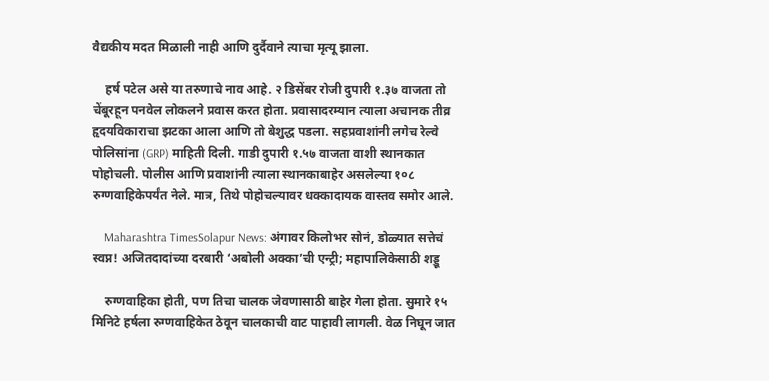वैद्यकीय मदत मिळाली नाही आणि दुर्दैवाने त्याचा मृत्यू झाला.

    हर्ष पटेल असे या तरुणाचे नाव आहे. २ डिसेंबर रोजी दुपारी १.३७ वाजता तो चेंबूरहून पनवेल लोकलने प्रवास करत होता. प्रवासादरम्यान त्याला अचानक तीव्र हृदयविकाराचा झटका आला आणि तो बेशुद्ध पडला. सहप्रवाशांनी लगेच रेल्वे पोलिसांना (GRP) माहिती दिली. गाडी दुपारी १.५७ वाजता वाशी स्थानकात पोहोचली. पोलीस आणि प्रवाशांनी त्याला स्थानकाबाहेर असलेल्या १०८ रुग्णवाहिकेपर्यंत नेले. मात्र, तिथे पोहोचल्यावर धक्कादायक वास्तव समोर आले.

    Maharashtra TimesSolapur News: अंगावर किलोभर सोनं, डोळ्यात सत्तेचं स्वप्न! अजितदादांच्या दरबारी ‘अबोली अक्का’ची एन्ट्री; महापालिकेसाठी शड्डू

    रुग्णवाहिका होती, पण तिचा चालक जेवणासाठी बाहेर गेला होता. सुमारे १५ मिनिटे हर्षला रुग्णवाहिकेत ठेवून चालकाची वाट पाहावी लागली. वेळ निघून जात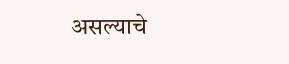असल्याचे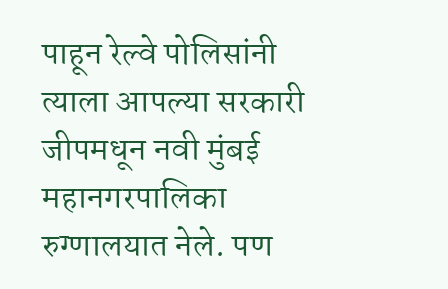पाहून रेल्वे पोलिसांनी त्याला आपल्या सरकारी जीपमधून नवी मुंबई महानगरपालिका रुग्णालयात नेले. पण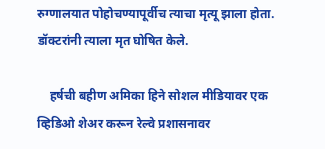रुग्णालयात पोहोचण्यापूर्वीच त्याचा मृत्यू झाला होता. डॉक्टरांनी त्याला मृत घोषित केले.

    हर्षची बहीण अमिका हिने सोशल मीडियावर एक व्हिडिओ शेअर करून रेल्वे प्रशासनावर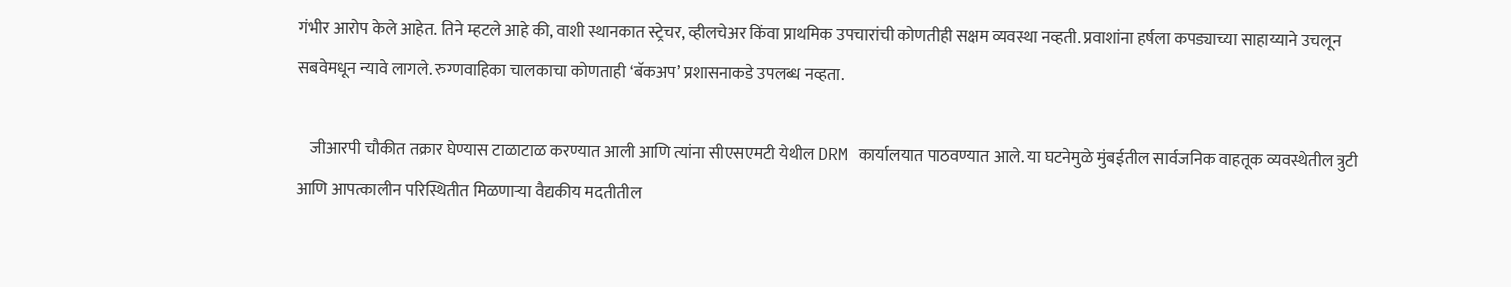गंभीर आरोप केले आहेत. तिने म्हटले आहे की, वाशी स्थानकात स्ट्रेचर, व्हीलचेअर किंवा प्राथमिक उपचारांची कोणतीही सक्षम व्यवस्था नव्हती. प्रवाशांना हर्षला कपड्याच्या साहाय्याने उचलून सबवेमधून न्यावे लागले. रुग्णवाहिका चालकाचा कोणताही ‘बॅकअप’ प्रशासनाकडे उपलब्ध नव्हता.

    जीआरपी चौकीत तक्रार घेण्यास टाळाटाळ करण्यात आली आणि त्यांना सीएसएमटी येथील DRM कार्यालयात पाठवण्यात आले. या घटनेमुळे मुंबईतील सार्वजनिक वाहतूक व्यवस्थेतील त्रुटी आणि आपत्कालीन परिस्थितीत मिळणाऱ्या वैद्यकीय मदतीतील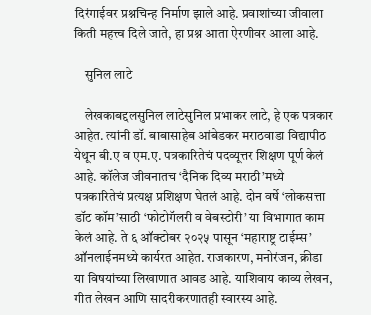दिरंगाईवर प्रश्नचिन्ह निर्माण झाले आहे. प्रवाशांच्या जीवाला किती महत्त्व दिले जाते, हा प्रश्न आता ऐरणीवर आला आहे.

    सुनिल लाटे

    लेखकाबद्दलसुनिल लाटेसुनिल प्रभाकर लाटे, हे एक पत्रकार आहेत. त्यांनी डॉ. बाबासाहेब आंबेडकर मराठवाडा विद्यापीठ येथून बी.ए व एम.ए. पत्रकारितेचं पदव्यूत्तर शिक्षण पूर्ण केलं आहे. कॉलेज जीवनातच ‘दैनिक दिव्य मराठी’मध्ये पत्रकारितेचं प्रत्यक्ष प्रशिक्षण घेतलं आहे. दोन वर्षे ‘लोकसत्ता डॉट कॉम’साठी ‘फोटोगॅलरी व वेबस्टोरी’ या विभागात काम केलं आहे. ते ६ ऑक्टोबर २०२५ पासून ‘महाराष्ट्र टाईम्स’ ऑनलाईनमध्ये कार्यरत आहेत. राजकारण, मनोरंजन, क्रीडा या विषयांच्या लिखाणात आवड आहे. याशिवाय काव्य लेखन, गीत लेखन आणि सादरीकरणातही स्वारस्य आहे.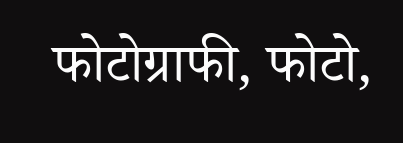फोटोग्राफी, फोटो,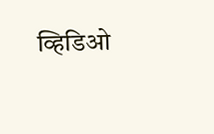व्हिडिओ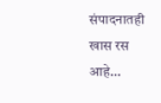संपादनातही खास रस आहे…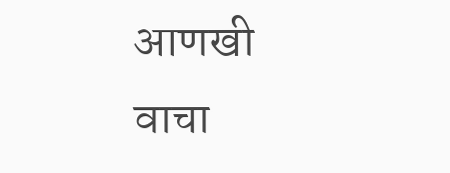आणखी वाचा